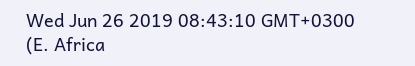Wed Jun 26 2019 08:43:10 GMT+0300 (E. Africa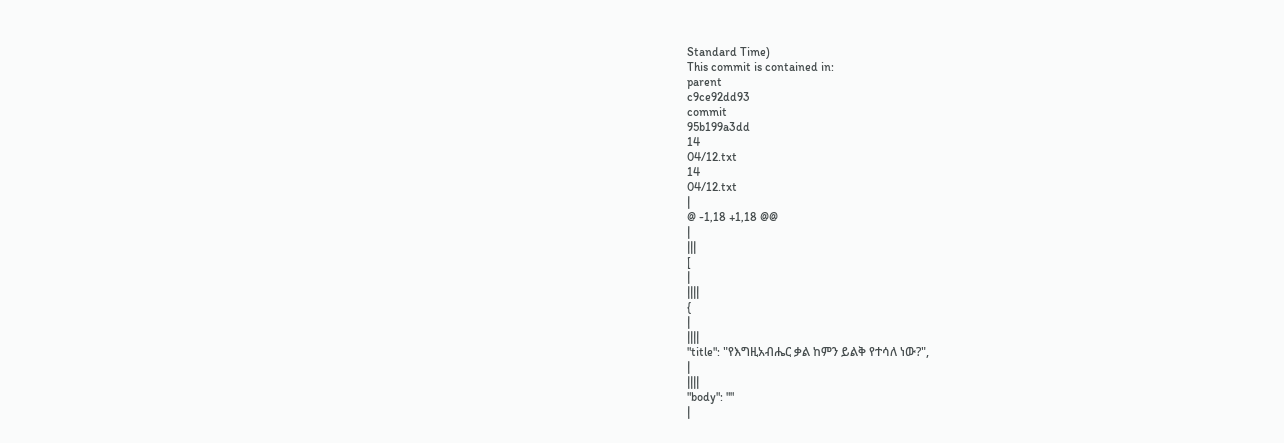Standard Time)
This commit is contained in:
parent
c9ce92dd93
commit
95b199a3dd
14
04/12.txt
14
04/12.txt
|
@ -1,18 +1,18 @@
|
|||
[
|
||||
{
|
||||
"title": "የእግዚአብሔር ቃል ከምን ይልቅ የተሳለ ነው?",
|
||||
"body": ""
|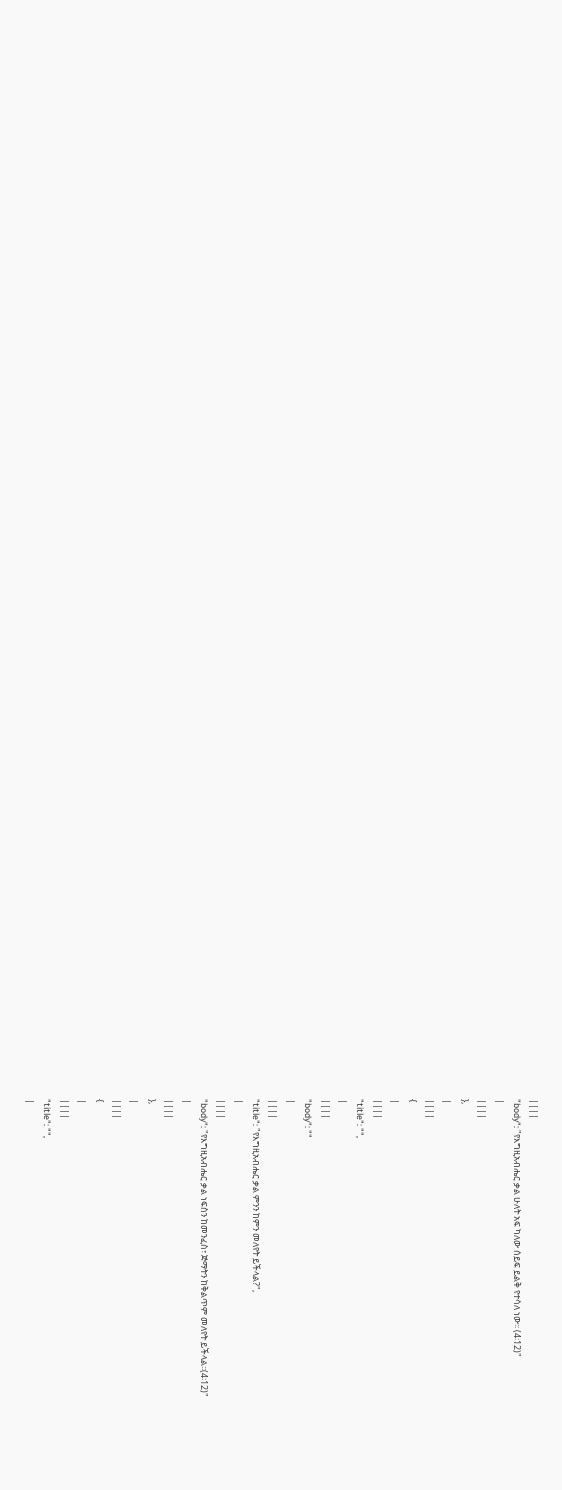||||
"body": "የእግዚአብሔር ቃል ሁለት አፍ ካለው ሰይፍ ይልቅ የተሳለ ነው፡፡ (4፡12)"
|
||||
},
|
||||
{
|
||||
"title": "",
|
||||
"body": ""
|
||||
"title": "የእግዚአብሔር ቃል ምንን ከምን መለየት ይችላል?",
|
||||
"body": "የእግዚአብሔር ቃል ነፍስን ከመንፈስ፣ ጅማትን ከቅልጥም መለየት ይችላል፡፡(4፡12)"
|
||||
},
|
||||
{
|
||||
"title": "",
|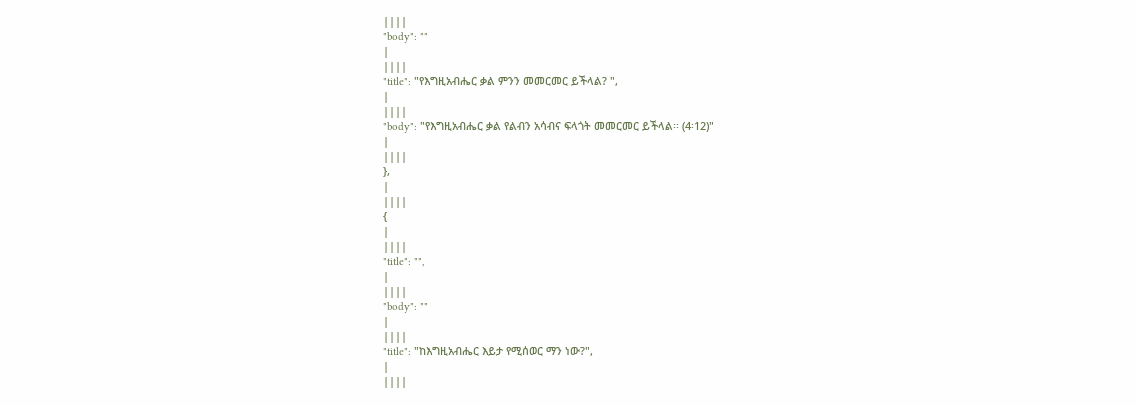||||
"body": ""
|
||||
"title": "የእግዚአብሔር ቃል ምንን መመርመር ይችላል? ",
|
||||
"body": "የእግዚአብሔር ቃል የልብን አሳብና ፍላጎት መመርመር ይችላል፡፡ (4፡12)"
|
||||
},
|
||||
{
|
||||
"title": "",
|
||||
"body": ""
|
||||
"title": "ከእግዚአብሔር እይታ የሚሰወር ማን ነው?",
|
||||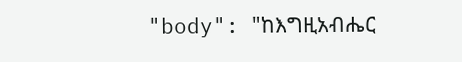"body": "ከእግዚአብሔር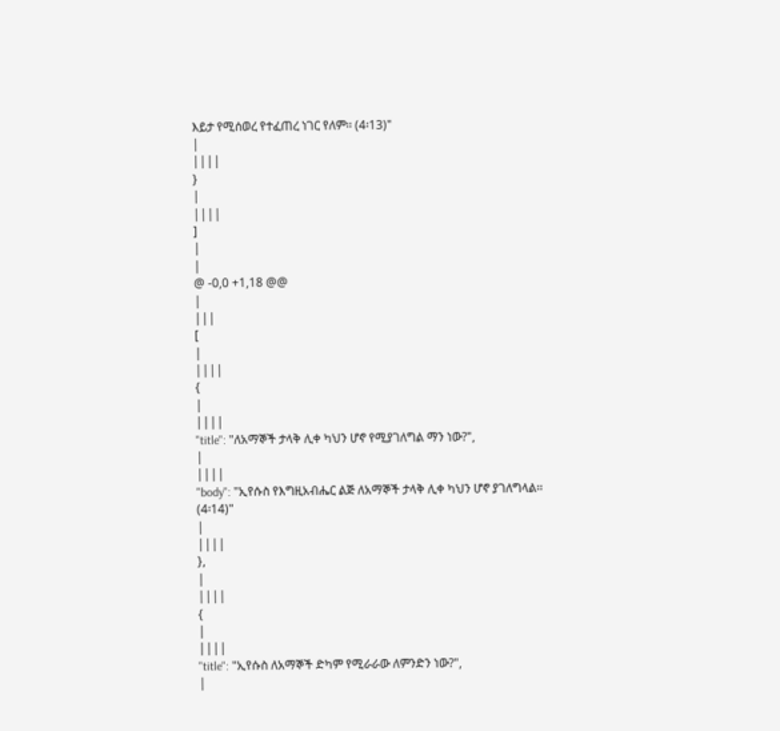እይታ የሚሰወረ የተፈጠረ ነገር የለም፡፡ (4፡13)"
|
||||
}
|
||||
]
|
|
@ -0,0 +1,18 @@
|
|||
[
|
||||
{
|
||||
"title": "ለአማኞች ታላቅ ሊቀ ካህን ሆኖ የሚያገለግል ማን ነው?",
|
||||
"body": "ኢየሱስ የእግዚአብሔር ልጅ ለአማኞች ታላቅ ሊቀ ካህን ሆኖ ያገለግላል፡፡ (4፡14)"
|
||||
},
|
||||
{
|
||||
"title": "ኢየሱስ ለአማኞች ድካም የሚራራው ለምንድን ነው?",
|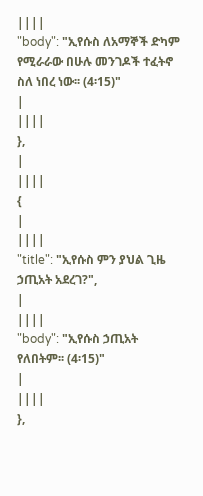||||
"body": "ኢየሱስ ለአማኞች ድካም የሚራራው በሁሉ መንገዶች ተፈትኖ ስለ ነበረ ነው፡፡ (4፡15)"
|
||||
},
|
||||
{
|
||||
"title": "ኢየሱስ ምን ያህል ጊዜ ኃጢአት አደረገ?",
|
||||
"body": "ኢየሱስ ኃጢአት የለበትም፡፡ (4፡15)"
|
||||
},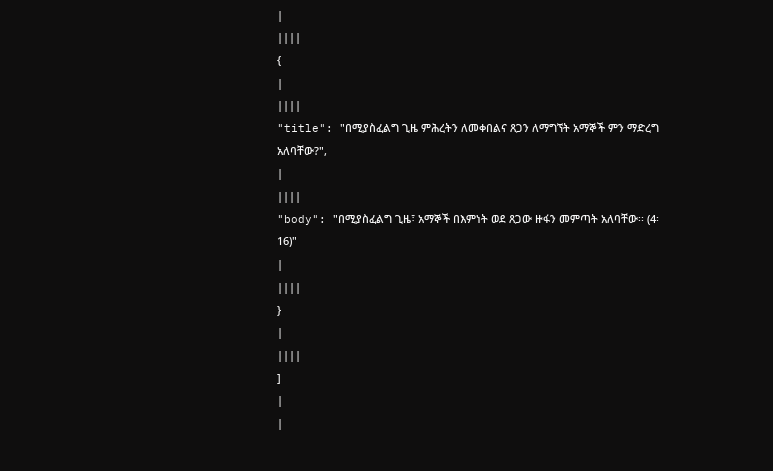|
||||
{
|
||||
"title": "በሚያስፈልግ ጊዜ ምሕረትን ለመቀበልና ጸጋን ለማግኘት አማኞች ምን ማድረግ አለባቸው?",
|
||||
"body": "በሚያስፈልግ ጊዜ፣ አማኞች በእምነት ወደ ጸጋው ዙፋን መምጣት አለባቸው፡፡ (4፡16)"
|
||||
}
|
||||
]
|
|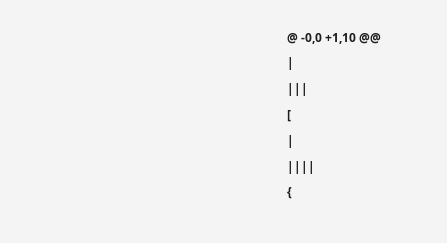@ -0,0 +1,10 @@
|
|||
[
|
||||
{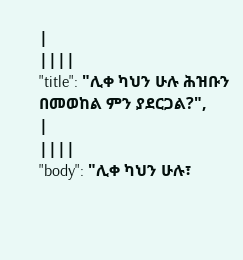|
||||
"title": "ሊቀ ካህን ሁሉ ሕዝቡን በመወከል ምን ያደርጋል?",
|
||||
"body": "ሊቀ ካህን ሁሉ፣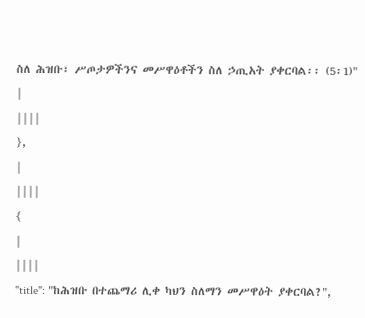ስለ ሕዝቡ፣ ሥጦታዎችንና መሥዋዕቶችን ስለ ኃጢአት ያቀርባል፡፡ (5፡1)"
|
||||
},
|
||||
{
|
||||
"title": "ከሕዝቡ በተጨማሪ ሊቀ ካህን ስለማን መሥዋዕት ያቀርባል?",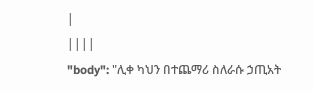|
||||
"body": "ሊቀ ካህን በተጨማሪ ስለራሱ ኃጢአት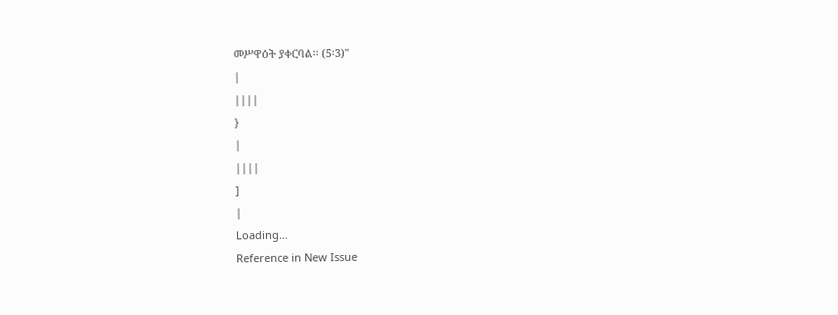መሥዋዕት ያቀርባል፡፡ (5፡3)"
|
||||
}
|
||||
]
|
Loading…
Reference in New Issue